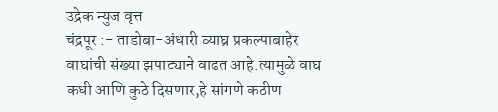उद्रेक न्युज वृत्त
चंद्रपूर :- ताडोबा-अंधारी व्याघ्र प्रकल्पाबाहेर वाघांची संख्या झपाट्याने वाढत आहे.त्यामुळे वाघ कधी आणि कुठे दिसणार,हे सांगणे कठीण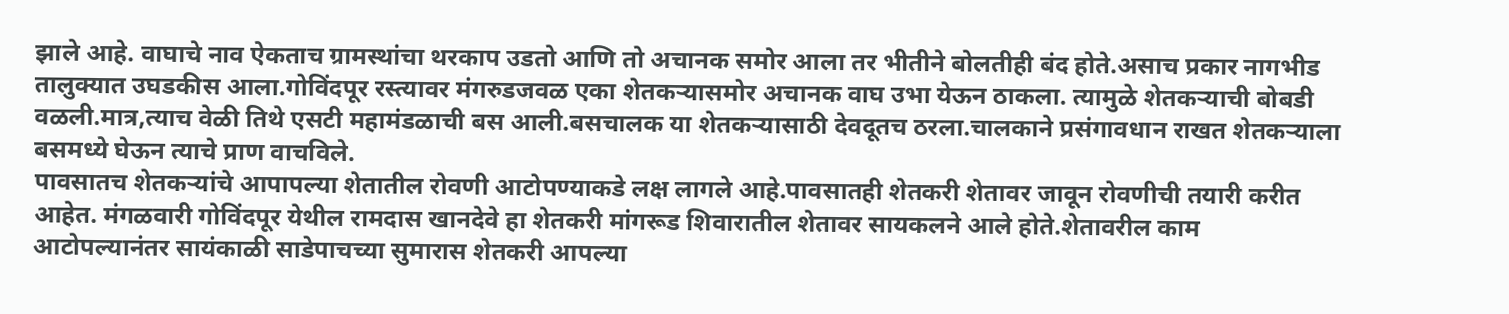झाले आहे. वाघाचे नाव ऐकताच ग्रामस्थांचा थरकाप उडतो आणि तो अचानक समोर आला तर भीतीने बोलतीही बंद होते.असाच प्रकार नागभीड तालुक्यात उघडकीस आला.गोविंदपूर रस्त्यावर मंगरुडजवळ एका शेतकऱ्यासमोर अचानक वाघ उभा येऊन ठाकला. त्यामुळे शेतकऱ्याची बोबडी वळली.मात्र,त्याच वेळी तिथे एसटी महामंडळाची बस आली.बसचालक या शेतकऱ्यासाठी देवदूतच ठरला.चालकाने प्रसंगावधान राखत शेतकऱ्याला बसमध्ये घेऊन त्याचे प्राण वाचविले.
पावसातच शेतकऱ्यांचे आपापल्या शेतातील रोवणी आटोपण्याकडे लक्ष लागले आहे.पावसातही शेतकरी शेतावर जावून रोवणीची तयारी करीत आहेत. मंगळवारी गोविंदपूर येथील रामदास खानदेवे हा शेतकरी मांगरूड शिवारातील शेतावर सायकलने आले होते.शेतावरील काम आटोपल्यानंतर सायंकाळी साडेपाचच्या सुमारास शेतकरी आपल्या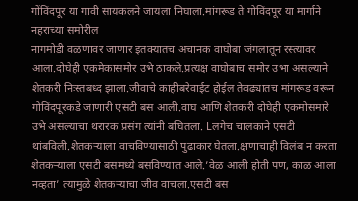गोंविंदपूर या गावी सायकलने जायला निघाला.मांगरूड ते गोविंदपूर या मार्गाने नहराच्या समोरील
नागमोडी वळणावर जाणार इतक्यातच अचानक वाघोबा जंगलातून रस्त्यावर आला.दोघेही एकमेकासमोर उभे ठाकले.प्रत्यक्ष वाघोबाच समोर उभा असल्याने शेतकरी निःस्तबध्द झाला.जीवाचे काहीबरेवाईट होईल तेवढ्यातच मांगरूड वरून गोविंदपूरकडे जाणारी एसटी बस आली.वाघ आणि शेतकरी दोघेही एकमोसमारे उभे असल्याचा थरारक प्रसंग त्यांनी बघितला. Lलगेच चालकाने एसटी थांबविली.शेतकऱ्याला वाचविण्यासाठी पुढाकार घेतला.क्षणाचाही विलंब न करता शेतकऱ्याला एसटी बसमध्ये बसविण्यात आले.’वेळ आली होती पण, काळ आला नव्हता’ त्यामुळे शेतकऱ्याचा जीव वाचला.एसटी बस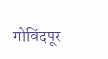गोविंदपूर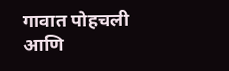गावात पोहचली आणि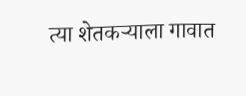त्या शेतकऱ्याला गावात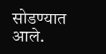सोडण्यात आले.